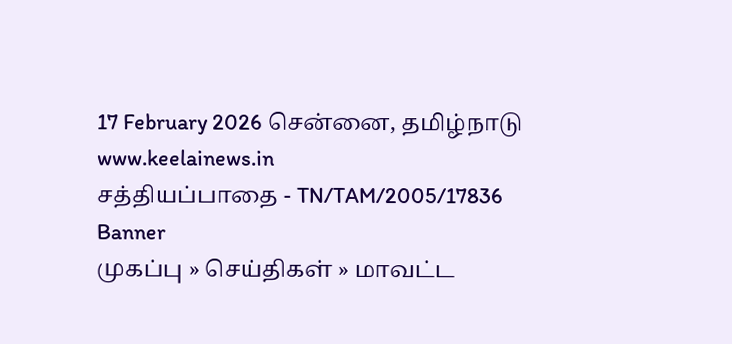17 February 2026 சென்னை, தமிழ்நாடு
www.keelainews.in
சத்தியப்பாதை - TN/TAM/2005/17836
Banner
முகப்பு » செய்திகள் » மாவட்ட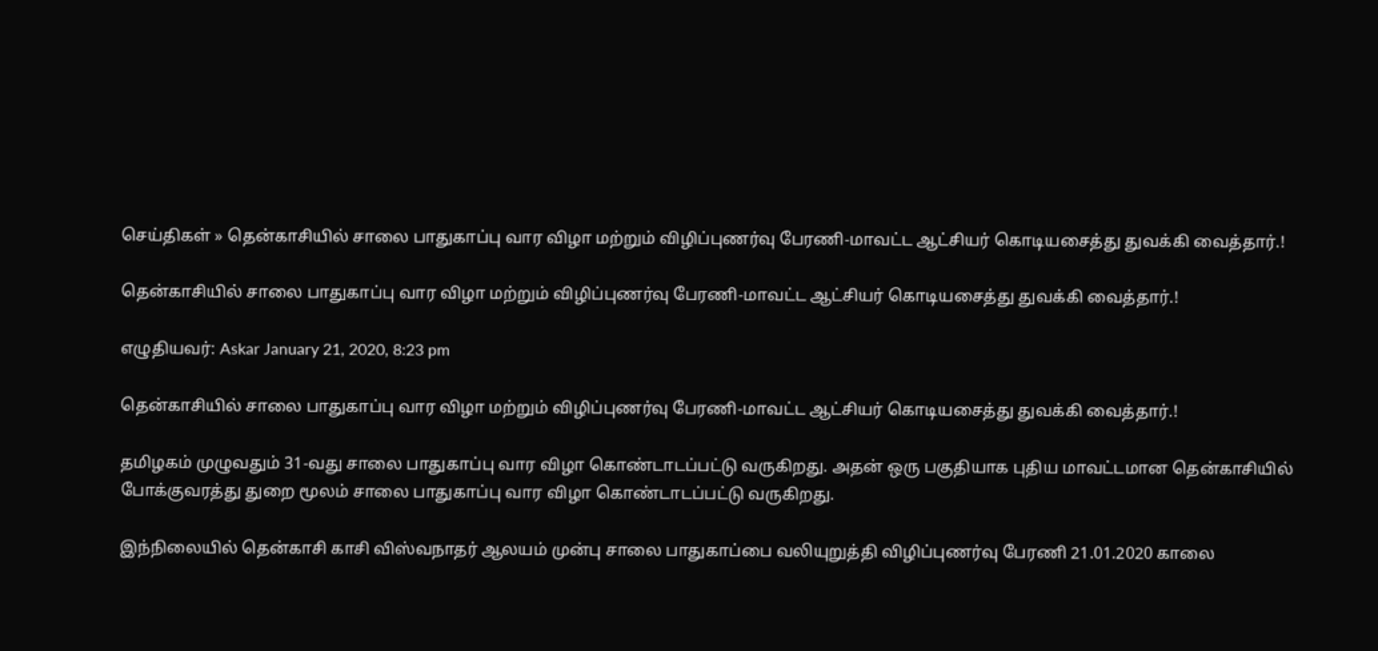செய்திகள் » தென்காசியில் சாலை பாதுகாப்பு வார விழா மற்றும் விழிப்புணர்வு பேரணி-மாவட்ட ஆட்சியர் கொடியசைத்து துவக்கி வைத்தார்.!

தென்காசியில் சாலை பாதுகாப்பு வார விழா மற்றும் விழிப்புணர்வு பேரணி-மாவட்ட ஆட்சியர் கொடியசைத்து துவக்கி வைத்தார்.!

எழுதியவர்: Askar January 21, 2020, 8:23 pm

தென்காசியில் சாலை பாதுகாப்பு வார விழா மற்றும் விழிப்புணர்வு பேரணி-மாவட்ட ஆட்சியர் கொடியசைத்து துவக்கி வைத்தார்.!

தமிழகம் முழுவதும் 31-வது சாலை பாதுகாப்பு வார விழா கொண்டாடப்பட்டு வருகிறது. அதன் ஒரு பகுதியாக புதிய மாவட்டமான தென்காசியில் போக்குவரத்து துறை மூலம் சாலை பாதுகாப்பு வார விழா கொண்டாடப்பட்டு வருகிறது.

இந்நிலையில் தென்காசி காசி விஸ்வநாதர் ஆலயம் முன்பு சாலை பாதுகாப்பை வலியுறுத்தி விழிப்புணர்வு பேரணி 21.01.2020 காலை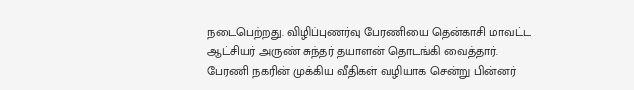நடைபெற்றது. விழிப்புணர்வு பேரணியை தென்காசி மாவட்ட ஆட்சியர் அருண் சுந்தர் தயாளன் தொடங்கி வைத்தார். பேரணி நகரின் முக்கிய வீதிகள் வழியாக சென்று பின்னர்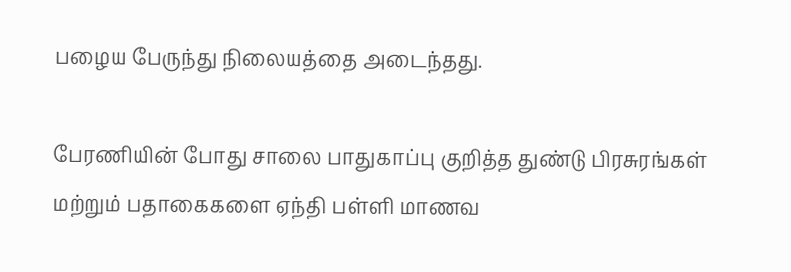பழைய பேருந்து நிலையத்தை அடைந்தது.

பேரணியின் போது சாலை பாதுகாப்பு குறித்த துண்டு பிரசுரங்கள் மற்றும் பதாகைகளை ஏந்தி பள்ளி மாணவ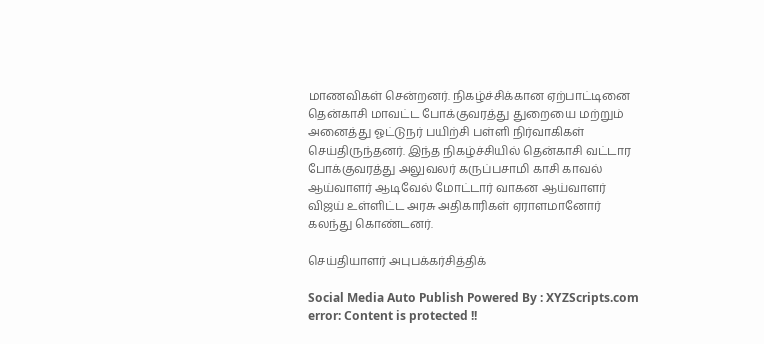மாணவிகள் சென்றனர். நிகழ்ச்சிக்கான ஏற்பாட்டினை தென்காசி மாவட்ட போக்குவரத்து துறையை மற்றும் அனைத்து ஓட்டுநர் பயிற்சி பள்ளி நிர்வாகிகள் செய்திருந்தனர். இந்த நிகழ்ச்சியில் தென்காசி வட்டார போக்குவரத்து அலுவலர் கருப்பசாமி காசி காவல் ஆய்வாளர் ஆடிவேல் மோட்டார் வாகன ஆய்வாளர் விஜய் உள்ளிட்ட அரசு அதிகாரிகள் ஏராளமானோர் கலந்து கொண்டனர்.

செய்தியாளர் அபுபக்கர்சித்திக்

Social Media Auto Publish Powered By : XYZScripts.com
error: Content is protected !!